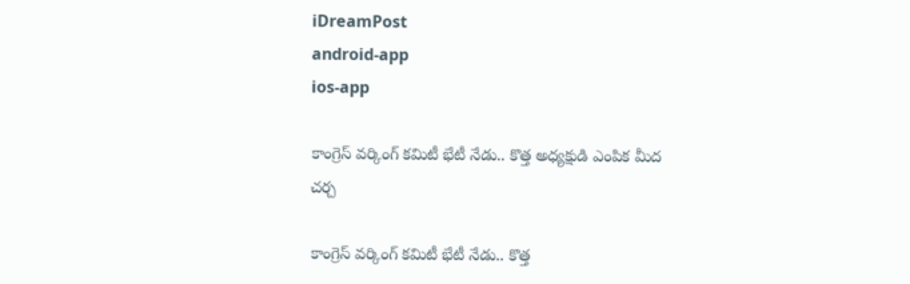iDreamPost
android-app
ios-app

కాంగ్రెస్ వర్కింగ్ కమిటీ భేటీ నేడు.. కొత్త అధ్యక్షుడి ఎంపిక మీద చర్చ

కాంగ్రెస్ వర్కింగ్ కమిటీ భేటీ నేడు.. కొత్త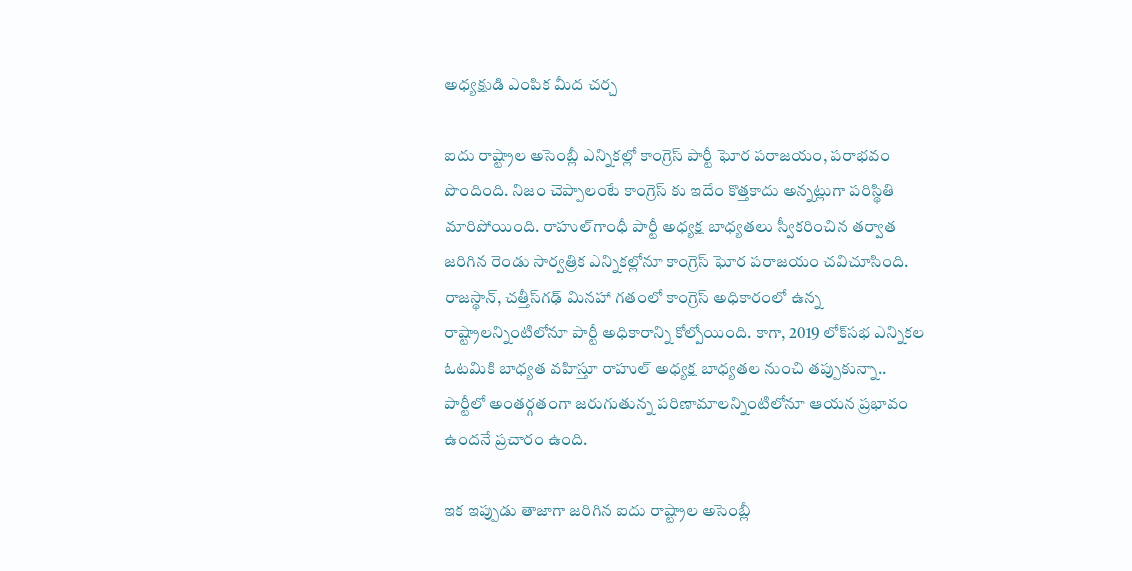అధ్యక్షుడి ఎంపిక మీద చర్చ

ఐదు రాష్ట్రాల అసెంబ్లీ ఎన్నికల్లో కాంగ్రెస్ పార్టీ ఘోర పరాజయం, పరాభవం పొందింది. నిజం చెప్పాలంటే కాంగ్రెస్ కు ఇదేం కొత్తకాదు అన్నట్లుగా పరిస్థితి మారిపోయింది. రాహుల్‌గాంధీ పార్టీ అధ్యక్ష బాధ్యతలు స్వీకరించిన తర్వాత జరిగిన రెండు సార్వత్రిక ఎన్నికల్లోనూ కాంగ్రెస్‌ ఘోర పరాజయం చవిచూసింది. రాజస్థాన్‌, చత్తీస్‌గఢ్‌ మినహా గతంలో కాంగ్రెస్‌ అధికారంలో ఉన్న రాష్ట్రాలన్నింటిలోనూ పార్టీ అధికారాన్ని కోల్పోయింది. కాగా, 2019 లోక్‌సభ ఎన్నికల ఓటమికి బాధ్యత వహిస్తూ రాహుల్‌ అధ్యక్ష బాధ్యతల నుంచి తప్పుకున్నా.. పార్టీలో అంతర్గతంగా జరుగుతున్న పరిణామాలన్నింటిలోనూ ఆయన ప్రభావం ఉందనే ప్రచారం ఉంది.

ఇక ఇప్పుడు తాజాగా జరిగిన ఐదు రాష్ట్రాల అసెంబ్లీ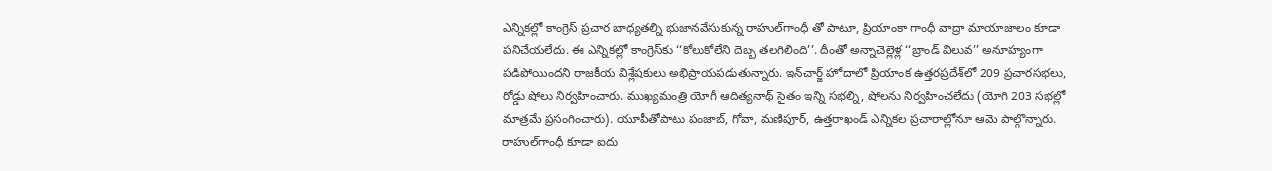ఎన్నికల్లో కాంగ్రెస్‌ ప్రచార బాధ్యతల్ని భుజానవేసుకున్న రాహుల్‌గాంధీ తో పాటూ, ప్రియాంకా గాంధీ వాద్రా మాయాజాలం కూడా పనిచేయలేదు. ఈ ఎన్నికల్లో కాంగ్రెస్‌కు ‘‘కోలుకోలేని దెబ్బ తలగిలింది’’. దీంతో అన్నాచెల్లెళ్ల ‘‘బ్రాండ్‌ విలువ’’ అనూహ్యంగా పడిపోయిందని రాజకీయ విశ్లేషకులు అభిప్రాయపడుతున్నారు. ఇన్‌చార్జ్‌ హోదాలో ప్రియాంక ఉత్తరప్రదేశ్‌లో 209 ప్రచారసభలు, రోడ్డు షోలు నిర్వహించారు. ముఖ్యమంత్రి యోగీ ఆదిత్యనాథ్‌ సైతం ఇన్ని సభల్ని, షోలను నిర్వహించలేదు (యోగి 203 సభల్లో మాత్రమే ప్రసంగించారు). యూపీతోపాటు పంజాబ్‌, గోవా, మణిపూర్‌, ఉత్తరాఖండ్‌ ఎన్నికల ప్రచారాల్లోనూ ఆమె పాల్గొన్నారు. రాహుల్‌గాంధీ కూడా ఐదు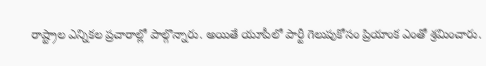రాష్ట్రాల ఎన్నికల ప్రచారాల్లో పాల్గొన్నారు. అయితే యూపీలో పార్టీ గెలుపుకోసం ప్రియాంక ఎంతో శ్రమించారు.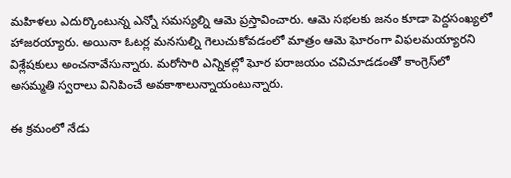మహిళలు ఎదుర్కొంటున్న ఎన్నో సమస్యల్ని ఆమె ప్రస్తావించారు. ఆమె సభలకు జనం కూడా పెద్దసంఖ్యలో హాజరయ్యారు. అయినా ఓటర్ల మనసుల్ని గెలుచుకోవడంలో మాత్రం ఆమె ఘోరంగా విఫలమయ్యారని విశ్లేషకులు అంచనావేసున్నారు. మరోసారి ఎన్నికల్లో ఘోర పరాజయం చవిచూడడంతో కాంగ్రెస్‌లో అసమ్మతి స్వరాలు వినిపించే అవకాశాలున్నాయంటున్నారు.

ఈ క్రమంలో నేడు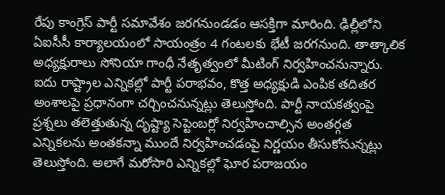రేపు కాంగ్రెస్ పార్టీ సమావేశం జరగనుండడం ఆసక్తిగా మారింది. ఢిల్లీలోని ఏఐసీసీ కార్యాలయంలో సాయంత్రం 4 గంటలకు భేటీ జరగనుంది. తాత్కాలిక అధ్యక్షురాలు సోనియా గాంధీ నేతృత్వంలో మీటింగ్ నిర్వహించనున్నారు. ఐదు రాష్ట్రాల ఎన్నికల్లో పార్టీ పరాభవం, కొత్త అధ్యక్షుడి ఎంపిక తదితర అంశాలపై ప్రధానంగా చర్చించనున్నట్లు తెలుస్తోంది. పార్టీ నాయకత్వంపై ప్రశ్నలు తలెత్తుతున్న దృష్ట్యా సెప్టెంబర్లో నిర్వహించాల్సిన అంతర్గత ఎన్నికలను అంతకన్నా ముందే నిర్వహించడంపై నిర్ణయం తీసుకోనున్నట్లు తెలుస్తోంది. అలాగే మరోసారి ఎన్నికల్లో ఘోర పరాజయం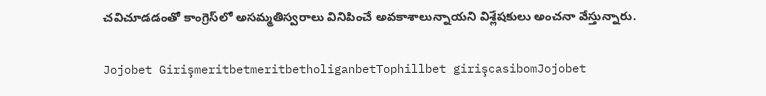చవిచూడడంతో కాంగ్రెస్‌లో అసమ్మతిస్వరాలు వినిపించే అవకాశాలున్నాయని విశ్లేషకులు అంచనా వేస్తున్నారు.

Jojobet GirişmeritbetmeritbetholiganbetTophillbet girişcasibomJojobet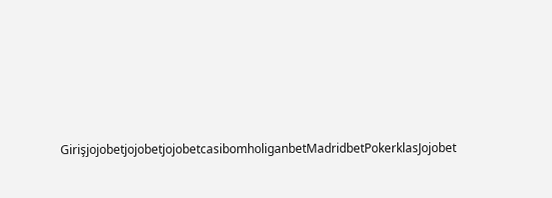GirişjojobetjojobetjojobetcasibomholiganbetMadridbetPokerklasJojobet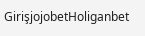GirişjojobetHoliganbet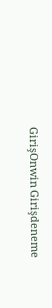GirişOnwin Girişdeneme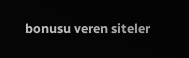bonusu veren siteler